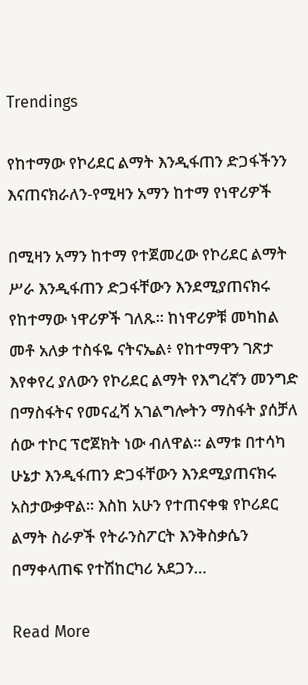Trendings

የከተማው የኮሪደር ልማት እንዲፋጠን ድጋፋችንን እናጠናክራለን-የሚዛን አማን ከተማ የነዋሪዎች

በሚዛን አማን ከተማ የተጀመረው የኮሪደር ልማት ሥራ እንዲፋጠን ድጋፋቸውን እንደሚያጠናክሩ የከተማው ነዋሪዎች ገለጹ። ከነዋሪዎቹ መካከል መቶ አለቃ ተስፋዬ ናትናኤል፥ የከተማዋን ገጽታ እየቀየረ ያለውን የኮሪደር ልማት የእግረኛን መንግድ በማስፋትና የመናፈሻ አገልግሎትን ማስፋት ያሰቻለ ሰው ተኮር ፕሮጀክት ነው ብለዋል። ልማቱ በተሳካ ሁኔታ እንዲፋጠን ድጋፋቸውን እንደሚያጠናክሩ አስታውቃዋል። እስከ አሁን የተጠናቀቁ የኮሪደር ልማት ስራዎች የትራንስፖርት እንቅስቃሴን በማቀላጠፍ የተሽከርካሪ አደጋን…

Read More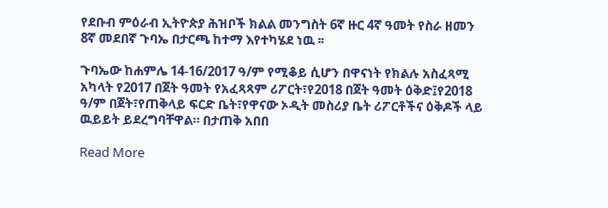የደቡብ ምዕራብ ኢትዮጵያ ሕዝቦች ክልል መንግስት 6ኛ ዙር 4ኛ ዓመት የስራ ዘመን 8ኛ መደበኛ ጉባኤ በታርጫ ከተማ እየተካሄደ ነዉ ፡፡

ጉባኤው ከሐምሌ 14-16/2017 ዓ/ም የሚቆይ ሲሆን በዋናነት የክልሉ አስፈጻሚ አካላት የ2017 በጀት ዓመት የአፈጻጻም ሪፖርት፣የ2018 በጀት ዓመት ዕቅድ፤የ2018 ዓ/ም በጀት፣የጠቅላይ ፍርድ ቤት፣የዋናው ኦዲት መስሪያ ቤት ሪፖርቶችና ዕቅዶች ላይ ዉይይት ይደረግባቸዋል። በታጠቅ አበበ

Read More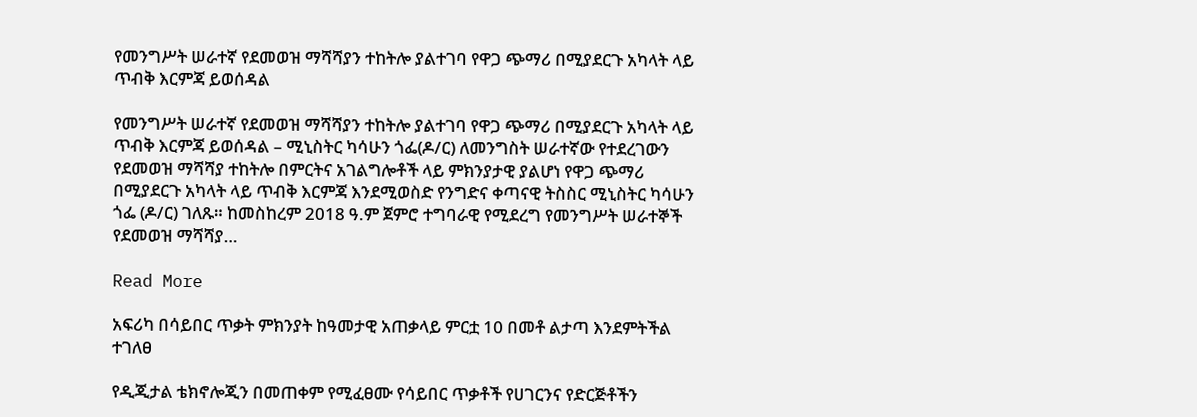የመንግሥት ሠራተኛ የደመወዝ ማሻሻያን ተከትሎ ያልተገባ የዋጋ ጭማሪ በሚያደርጉ አካላት ላይ ጥብቅ እርምጃ ይወሰዳል

የመንግሥት ሠራተኛ የደመወዝ ማሻሻያን ተከትሎ ያልተገባ የዋጋ ጭማሪ በሚያደርጉ አካላት ላይ ጥብቅ እርምጃ ይወሰዳል – ሚኒስትር ካሳሁን ጎፌ(ዶ/ር) ለመንግስት ሠራተኛው የተደረገውን የደመወዝ ማሻሻያ ተከትሎ በምርትና አገልግሎቶች ላይ ምክንያታዊ ያልሆነ የዋጋ ጭማሪ በሚያደርጉ አካላት ላይ ጥብቅ እርምጃ እንደሚወስድ የንግድና ቀጣናዊ ትስስር ሚኒስትር ካሳሁን ጎፌ (ዶ/ር) ገለጹ። ከመስከረም 2018 ዓ.ም ጀምሮ ተግባራዊ የሚደረግ የመንግሥት ሠራተኞች የደመወዝ ማሻሻያ…

Read More

አፍሪካ በሳይበር ጥቃት ምክንያት ከዓመታዊ አጠቃላይ ምርቷ 10 በመቶ ልታጣ እንደምትችል ተገለፀ

የዲጂታል ቴክኖሎጂን በመጠቀም የሚፈፀሙ የሳይበር ጥቃቶች የሀገርንና የድርጅቶችን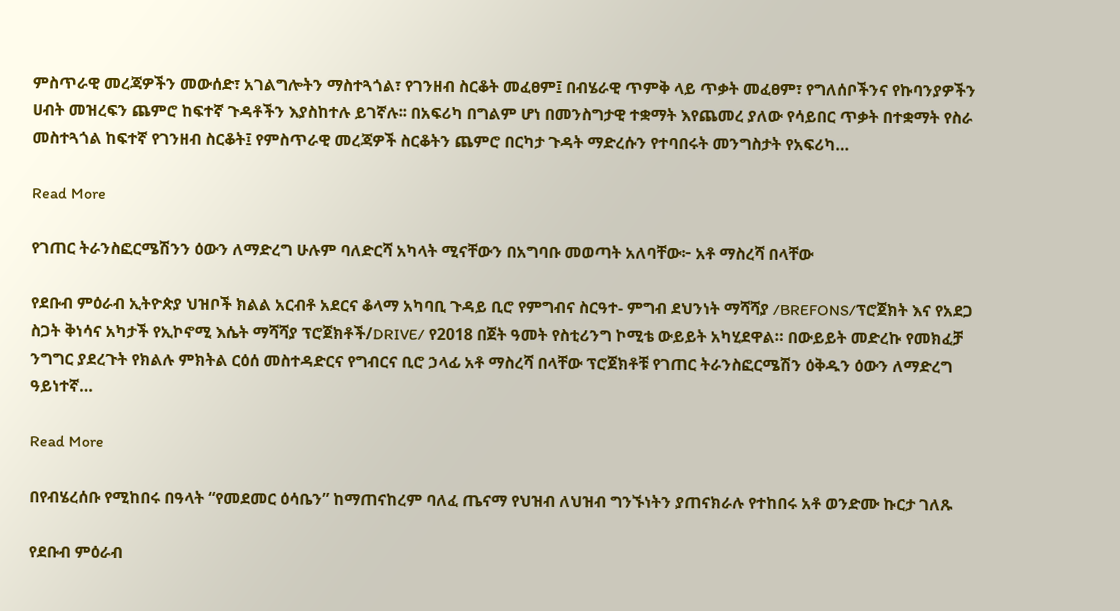ምስጥራዊ መረጃዎችን መውሰድ፣ አገልግሎትን ማስተጓጎል፣ የገንዘብ ስርቆት መፈፀም፤ በብሄራዊ ጥምቅ ላይ ጥቃት መፈፀም፣ የግለሰቦችንና የኩባንያዎችን ሀብት መዝረፍን ጨምሮ ከፍተኛ ጉዳቶችን እያስከተሉ ይገኛሉ፡፡ በአፍሪካ በግልም ሆነ በመንስግታዊ ተቋማት እየጨመረ ያለው የሳይበር ጥቃት በተቋማት የስራ መስተጓጎል ከፍተኛ የገንዘብ ስርቆት፤ የምስጥራዊ መረጃዎች ስርቆትን ጨምሮ በርካታ ጉዳት ማድረሱን የተባበሩት መንግስታት የአፍሪካ…

Read More

የገጠር ትራንስፎርሜሽንን ዕውን ለማድረግ ሁሉም ባለድርሻ አካላት ሚናቸውን በአግባቡ መወጣት አለባቸው፦ አቶ ማስረሻ በላቸው

የደቡብ ምዕራብ ኢትዮጵያ ህዝቦች ክልል አርብቶ አደርና ቆላማ አካባቢ ጉዳይ ቢሮ የምግብና ስርዓተ- ምግብ ደህንነት ማሻሻያ /BREFONS/ፕሮጀክት እና የአደጋ ስጋት ቅነሳና አካታች የኢኮኖሚ እሴት ማሻሻያ ፕሮጀክቶች/DRIVE/ የ2018 በጀት ዓመት የስቲሪንግ ኮሚቴ ውይይት አካሂደዋል። በውይይት መድረኩ የመክፈቻ ንግግር ያደረጉት የክልሉ ምክትል ርዕሰ መስተዳድርና የግብርና ቢሮ ኃላፊ አቶ ማስረሻ በላቸው ፕሮጀክቶቹ የገጠር ትራንስፎርሜሽን ዕቅዱን ዕውን ለማድረግ ዓይነተኛ…

Read More

በየብሄረሰቡ የሚከበሩ በዓላት “የመደመር ዕሳቤን” ከማጠናከረም ባለፈ ጤናማ የህዝብ ለህዝብ ግንኙነትን ያጠናክራሉ የተከበሩ አቶ ወንድሙ ኩርታ ገለጹ

የደቡብ ምዕራብ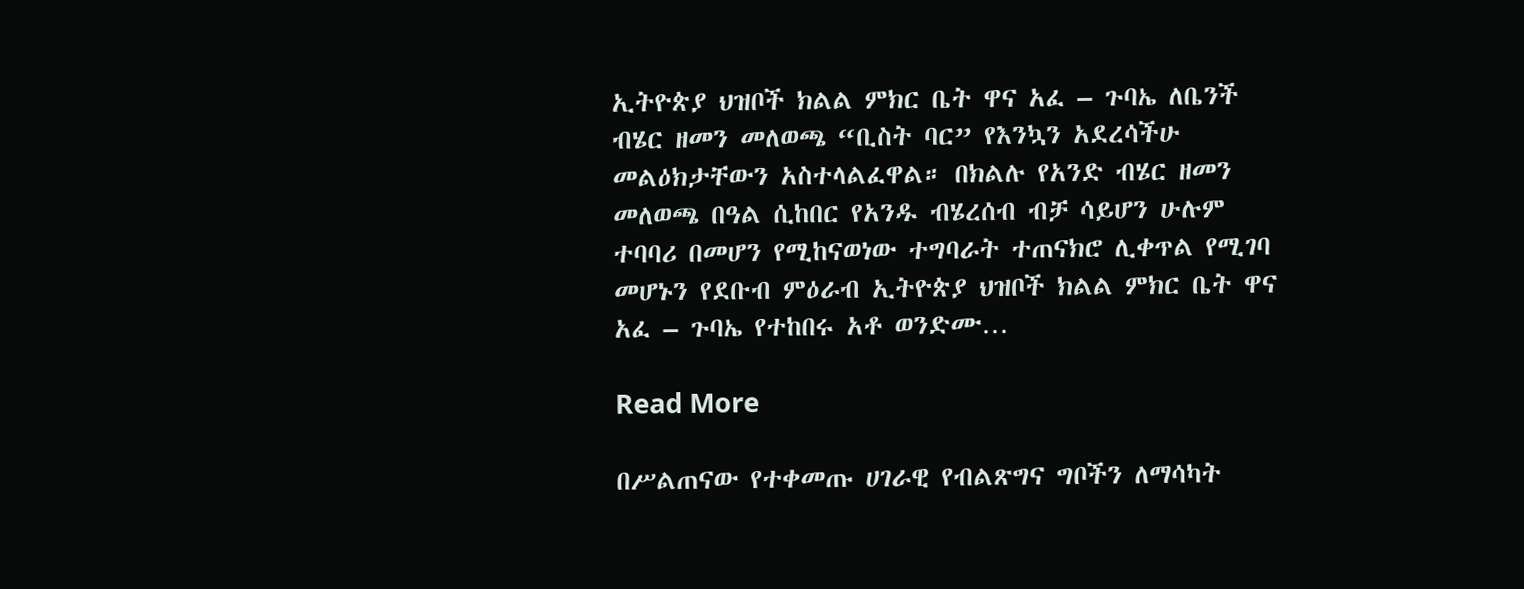ኢትዮጵያ ህዝቦች ክልል ምክር ቤት ዋና አፈ – ጉባኤ ለቤንች ብሄር ዘመን መለወጫ “ቢስት ባር” የእንኳን አደረሳችሁ መልዕክታቸውን አስተላልፈዋል። በክልሉ የአንድ ብሄር ዘመን መለወጫ በዓል ሲከበር የአንዱ ብሄረሰብ ብቻ ሳይሆን ሁሉም ተባባሪ በመሆን የሚከናወነው ተግባራት ተጠናክሮ ሊቀጥል የሚገባ መሆኑን የደቡብ ምዕራብ ኢትዮጵያ ህዝቦች ክልል ምክር ቤት ዋና አፈ – ጉባኤ የተከበሩ አቶ ወንድሙ…

Read More

በሥልጠናው የተቀመጡ ሀገራዊ የብልጽግና ግቦችን ለማሳካት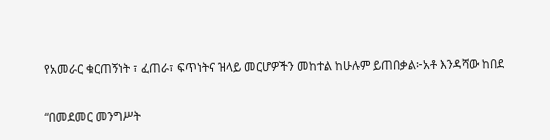የአመራር ቁርጠኝነት ፣ ፈጠራ፣ ፍጥነትና ዝላይ መርሆዎችን መከተል ከሁሉም ይጠበቃል፦አቶ እንዳሻው ከበደ

“በመደመር መንግሥት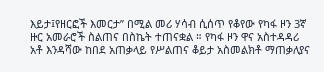እይታ፤የዘርፎች እመርታ” በሚል መሪ ሃሳብ ሲሰጥ የቆየው የካፋ ዞን 3ኛ ዙር አመራሮች ስልጠና በስኬት ተጠናቋል ። የካፋ ዞን ዋና አስተዳዳሪ አቶ እንዳሻው ከበደ አጠቃላይ የሥልጠና ቆይታ አስመልክቶ ማጠቃለያና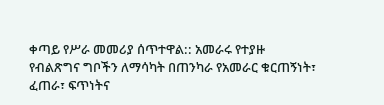ቀጣይ የሥራ መመሪያ ሰጥተዋል:: አመራሩ የተያዙ የብልጽግና ግቦችን ለማሳካት በጠንካራ የአመራር ቁርጠኝነት፣ ፈጠራ፣ ፍጥነትና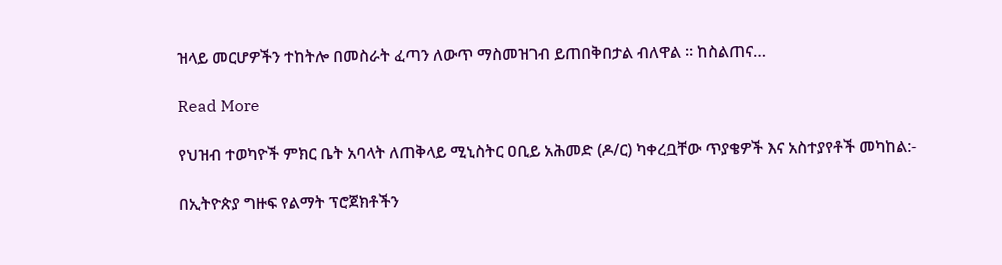ዝላይ መርሆዎችን ተከትሎ በመስራት ፈጣን ለውጥ ማስመዝገብ ይጠበቅበታል ብለዋል ። ከስልጠና…

Read More

የህዝብ ተወካዮች ምክር ቤት አባላት ለጠቅላይ ሚኒስትር ዐቢይ አሕመድ (ዶ/ር) ካቀረቧቸው ጥያቄዎች እና አስተያየቶች መካከል:-

በኢትዮጵያ ግዙፍ የልማት ፕሮጀክቶችን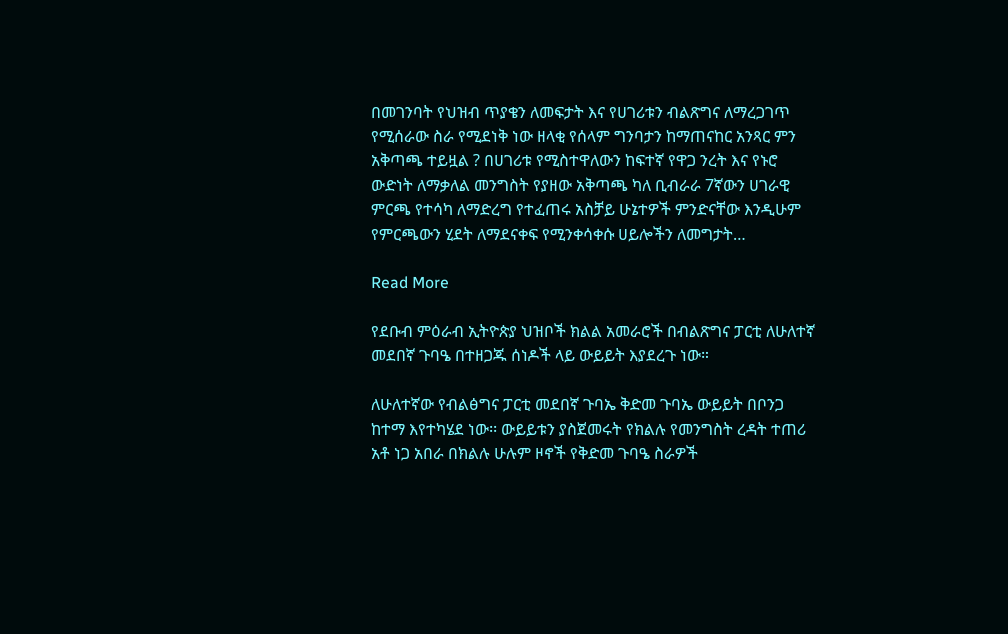በመገንባት የህዝብ ጥያቄን ለመፍታት እና የሀገሪቱን ብልጽግና ለማረጋገጥ የሚሰራው ስራ የሚደነቅ ነው ዘላቂ የሰላም ግንባታን ከማጠናከር አንጻር ምን አቅጣጫ ተይዟል ? በሀገሪቱ የሚስተዋለውን ከፍተኛ የዋጋ ንረት እና የኑሮ ውድነት ለማቃለል መንግስት የያዘው አቅጣጫ ካለ ቢብራራ 7ኛውን ሀገራዊ ምርጫ የተሳካ ለማድረግ የተፈጠሩ አስቻይ ሁኔተዎች ምንድናቸው እንዲሁም የምርጫውን ሂደት ለማደናቀፍ የሚንቀሳቀሱ ሀይሎችን ለመግታት…

Read More

የደቡብ ምዕራብ ኢትዮጵያ ህዝቦች ክልል አመራሮች በብልጽግና ፓርቲ ለሁለተኛ መደበኛ ጉባዔ በተዘጋጁ ሰነዶች ላይ ውይይት እያደረጉ ነው።

ለሁለተኛው የብልፅግና ፓርቲ መደበኛ ጉባኤ ቅድመ ጉባኤ ውይይት በቦንጋ ከተማ እየተካሄደ ነው፡፡ ውይይቱን ያስጀመሩት የክልሉ የመንግስት ረዳት ተጠሪ አቶ ነጋ አበራ በክልሉ ሁሉም ዞኖች የቅድመ ጉባዔ ስራዎች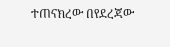ተጠናክረው በየደረጃው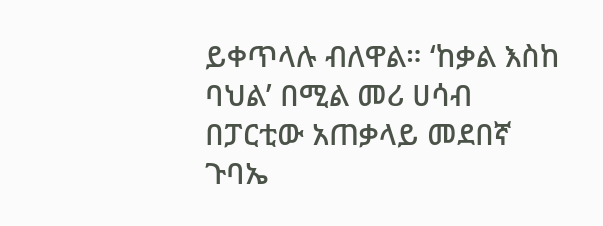ይቀጥላሉ ብለዋል። ‘ከቃል እስከ ባህል’ በሚል መሪ ሀሳብ በፓርቲው አጠቃላይ መደበኛ ጉባኤ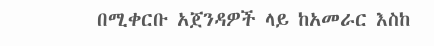በሚቀርቡ አጀንዳዎች ላይ ከአመራር እስከ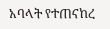አባላት የተጠናከረ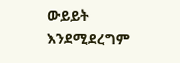ውይይት እንደሚደረግም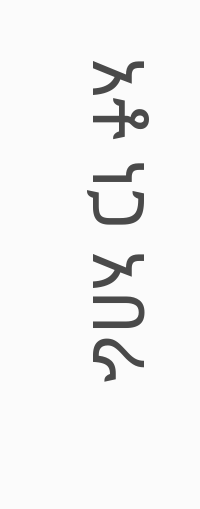አቶ ነጋ አበራ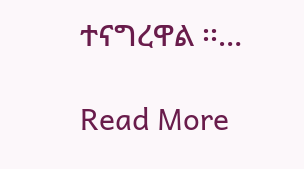ተናግረዋል ፡፡…

Read More